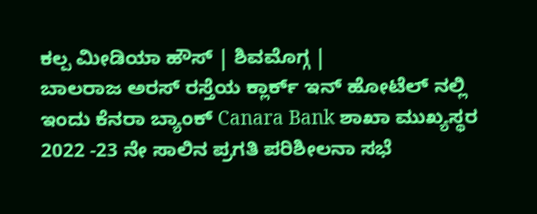ಕಲ್ಪ ಮೀಡಿಯಾ ಹೌಸ್ | ಶಿವಮೊಗ್ಗ |
ಬಾಲರಾಜ ಅರಸ್ ರಸ್ತೆಯ ಕ್ಲಾರ್ಕ್ ಇನ್ ಹೋಟೆಲ್ ನಲ್ಲಿ ಇಂದು ಕೆನರಾ ಬ್ಯಾಂಕ್ Canara Bank ಶಾಖಾ ಮುಖ್ಯಸ್ಥರ 2022 -23 ನೇ ಸಾಲಿನ ಪ್ರಗತಿ ಪರಿಶೀಲನಾ ಸಭೆ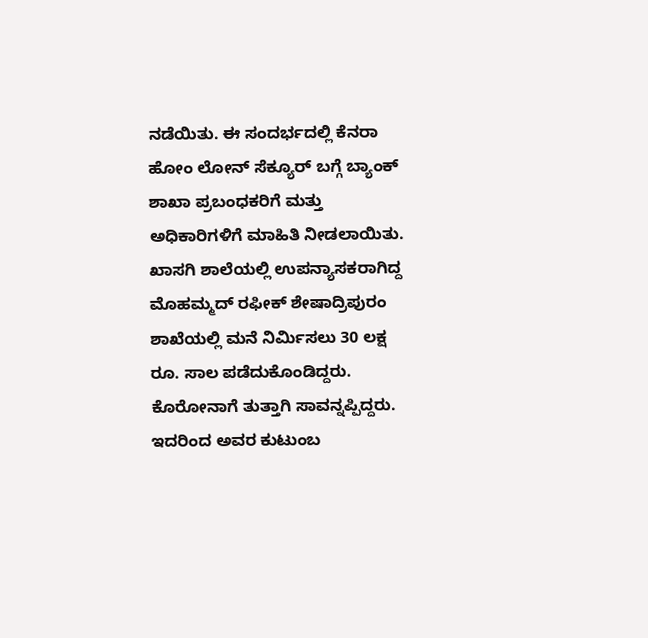ನಡೆಯಿತು. ಈ ಸಂದರ್ಭದಲ್ಲಿ ಕೆನರಾ ಹೋಂ ಲೋನ್ ಸೆಕ್ಯೂರ್ ಬಗ್ಗೆ ಬ್ಯಾಂಕ್ ಶಾಖಾ ಪ್ರಬಂಧಕರಿಗೆ ಮತ್ತು ಅಧಿಕಾರಿಗಳಿಗೆ ಮಾಹಿತಿ ನೀಡಲಾಯಿತು.
ಖಾಸಗಿ ಶಾಲೆಯಲ್ಲಿ ಉಪನ್ಯಾಸಕರಾಗಿದ್ದ ಮೊಹಮ್ಮದ್ ರಫೀಕ್ ಶೇಷಾದ್ರಿಪುರಂ ಶಾಖೆಯಲ್ಲಿ ಮನೆ ನಿರ್ಮಿಸಲು 30 ಲಕ್ಷ ರೂ. ಸಾಲ ಪಡೆದುಕೊಂಡಿದ್ದರು. ಕೊರೋನಾಗೆ ತುತ್ತಾಗಿ ಸಾವನ್ನಪ್ಪಿದ್ದರು. ಇದರಿಂದ ಅವರ ಕುಟುಂಬ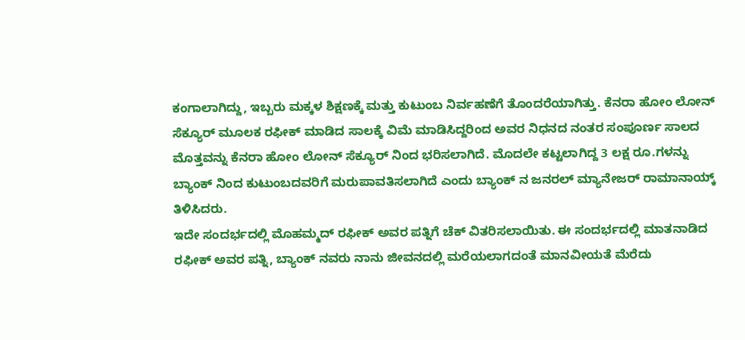ಕಂಗಾಲಾಗಿದ್ದು, ಇಬ್ಬರು ಮಕ್ಕಳ ಶಿಕ್ಷಣಕ್ಕೆ ಮತ್ತು ಕುಟುಂಬ ನಿರ್ವಹಣೆಗೆ ತೊಂದರೆಯಾಗಿತ್ತು. ಕೆನರಾ ಹೋಂ ಲೋನ್ ಸೆಕ್ಯೂರ್ ಮೂಲಕ ರಫೀಕ್ ಮಾಡಿದ ಸಾಲಕ್ಕೆ ವಿಮೆ ಮಾಡಿಸಿದ್ದರಿಂದ ಅವರ ನಿಧನದ ನಂತರ ಸಂಪೂರ್ಣ ಸಾಲದ ಮೊತ್ತವನ್ನು ಕೆನರಾ ಹೋಂ ಲೋನ್ ಸೆಕ್ಯೂರ್ ನಿಂದ ಭರಿಸಲಾಗಿದೆ. ಮೊದಲೇ ಕಟ್ಟಲಾಗಿದ್ದ 3 ಲಕ್ಷ ರೂ.ಗಳನ್ನು ಬ್ಯಾಂಕ್ ನಿಂದ ಕುಟುಂಬದವರಿಗೆ ಮರುಪಾವತಿಸಲಾಗಿದೆ ಎಂದು ಬ್ಯಾಂಕ್ ನ ಜನರಲ್ ಮ್ಯಾನೇಜರ್ ರಾಮಾನಾಯ್ಕ್ ತಿಳಿಸಿದರು.
ಇದೇ ಸಂದರ್ಭದಲ್ಲಿ ಮೊಹಮ್ಮದ್ ರಫೀಕ್ ಅವರ ಪತ್ನಿಗೆ ಚೆಕ್ ವಿತರಿಸಲಾಯಿತು. ಈ ಸಂದರ್ಭದಲ್ಲಿ ಮಾತನಾಡಿದ ರಫೀಕ್ ಅವರ ಪತ್ನಿ, ಬ್ಯಾಂಕ್ ನವರು ನಾನು ಜೀವನದಲ್ಲಿ ಮರೆಯಲಾಗದಂತೆ ಮಾನವೀಯತೆ ಮೆರೆದು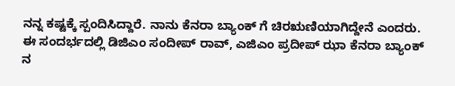ನನ್ನ ಕಷ್ಟಕ್ಕೆ ಸ್ಪಂದಿಸಿದ್ದಾರೆ. ನಾನು ಕೆನರಾ ಬ್ಯಾಂಕ್ ಗೆ ಚಿರಋಣಿಯಾಗಿದ್ದೇನೆ ಎಂದರು.
ಈ ಸಂದರ್ಭದಲ್ಲಿ ಡಿಜಿಎಂ ಸಂದೀಪ್ ರಾವ್, ಎಜಿಎಂ ಪ್ರದೀಪ್ ಝಾ ಕೆನರಾ ಬ್ಯಾಂಕ್ ನ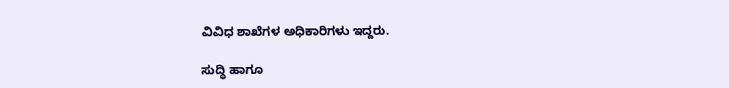ವಿವಿಧ ಶಾಖೆಗಳ ಅಧಿಕಾರಿಗಳು ಇದ್ದರು.

ಸುದ್ಧಿ ಹಾಗೂ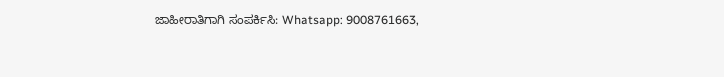ಜಾಹೀರಾತಿಗಾಗಿ ಸಂಪರ್ಕಿಸಿ: Whatsapp: 9008761663,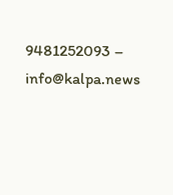9481252093 – info@kalpa.news